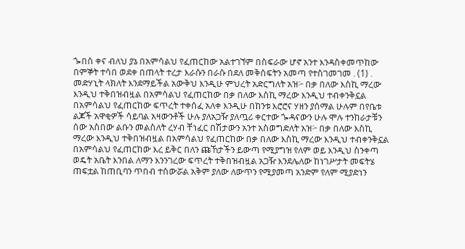ጐበስ ቀና ብለህ ያኔ በአምሳልህ የፈጠርከው አልተገኘም በስፍራው ሆኖ አንተ እንዳስቀመጥከው በምኞት ተሳበ ወደቀ በጠላት ተረታ እራሱን በራሱ በደለ መቅሰፍትን አመጣ የተስገመገመ . (1) . መድሃኒት ላክለት እንደማይችል አውቅህ እንዲሁ ምህረት አድርግለት አዝ፦ በቃ በለው እስኪ ማረው እንዲህ ተቅበዝብዟል በአምሳልህ የፈጠርከው በቃ በለው እስኪ ማረው እንዲህ ተብቀንቅኗል በአምሳልህ የፈጠርከው ፍጥረት ተቀሰፈ አለቀ እንዲሁ በከንቱ እሮሮና ሃዘን ያሰማል ሁሉም በየቤቱ ልጆች አዋቂዎች ሳይባል አዛውንቶች ሁሉ ያለአጋዥ ያለጧሪ ቀርተው ጐዳናውን ሁሉ ሞሉ ተንከራታቹን ሰው አስበው ልቡን መልስለት ረሃብ ቸነፈር በሽታውን አንተ አስወግድለት አዝ፦ በቃ በለው እስኪ ማረው እንዲህ ተቅበዝብዟል በአምሳልህ የፈጠርከው በቃ በለው እስኪ ማረው እንዲህ ተብቀንቅኗል በአምሳልህ የፈጠርከው እረ ይቅር በለን ጩኸታችን ይውጣ የሚያግዝ የለም ወይ እንዲህ ስንቀጣ ወዴት አቤት እንበል ለማን እንንገረው ፍጥረት ተቅበዝብዟል አጋዥ እንደሌለው ከነገሥታት መፍትሄ ጠፍቷል ከጠቢባን ጥበብ ተሰውሯል አቅም ያለው ለውጥን የሚያመጣ አንድም የለም ሚያድነን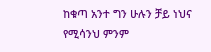ከቁጣ አንተ ግን ሁሉን ቻይ ነህና የሚሳንህ ምንም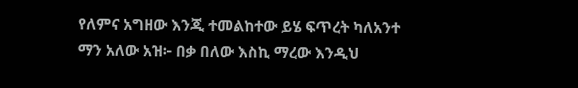የለምና አግዘው እንጂ ተመልከተው ይሄ ፍጥረት ካለአንተ ማን አለው አዝ፦ በቃ በለው እስኪ ማረው እንዲህ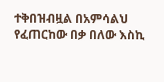ተቅበዝብዟል በአምሳልህ የፈጠርከው በቃ በለው እስኪ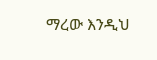ማረው እንዲህ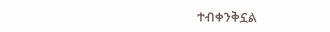ተብቀንቅኗል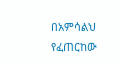በአምሳልህ የፈጠርከው